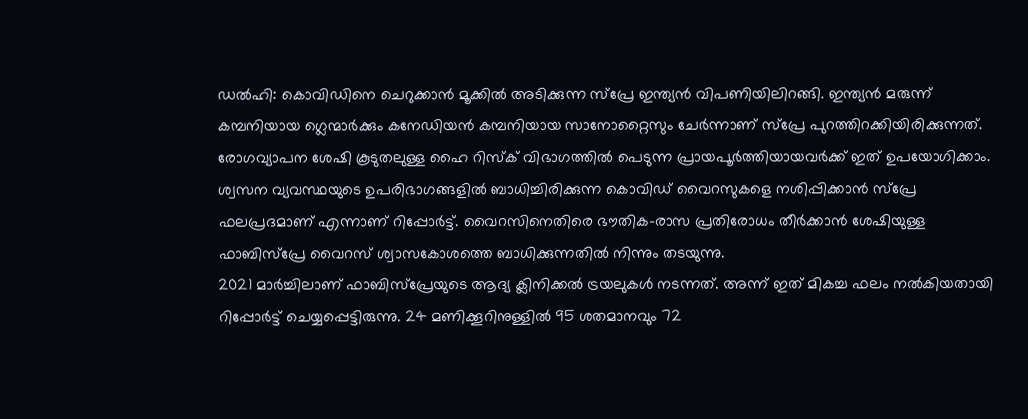ഡൽഹി: കൊവിഡിനെ ചെറുക്കാൻ മൂക്കിൽ അടിക്കുന്ന സ്പ്രേ ഇന്ത്യൻ വിപണിയിലിറങ്ങി. ഇന്ത്യൻ മരുന്ന് കമ്പനിയായ ഗ്ലെന്മാർക്കും കനേഡിയൻ കമ്പനിയായ സാനോറ്റൈസും ചേർന്നാണ് സ്പ്രേ പുറത്തിറക്കിയിരിക്കുന്നത്. രോഗവ്യാപന ശേഷി കൂടുതലുള്ള ഹൈ റിസ്ക് വിഭാഗത്തിൽ പെടുന്ന പ്രായപൂർത്തിയായവർക്ക് ഇത് ഉപയോഗിക്കാം.
ശ്വസന വ്യവസ്ഥയുടെ ഉപരിഭാഗങ്ങളിൽ ബാധിച്ചിരിക്കുന്ന കൊവിഡ് വൈറസുകളെ നശിപ്പിക്കാൻ സ്പ്രേ ഫലപ്രദമാണ് എന്നാണ് റിപ്പോർട്ട്. വൈറസിനെതിരെ ഭൗതിക-രാസ പ്രതിരോധം തീർക്കാൻ ശേഷിയുള്ള ഫാബിസ്പ്രേ വൈറസ് ശ്വാസകോശത്തെ ബാധിക്കുന്നതിൽ നിന്നും തടയുന്നു.
2021 മാർച്ചിലാണ് ഫാബിസ്പ്രേയുടെ ആദ്യ ക്ലിനിക്കൽ ട്രയലുകൾ നടന്നത്. അന്ന് ഇത് മികച്ച ഫലം നൽകിയതായി റിപ്പോർട്ട് ചെയ്യപ്പെട്ടിരുന്നു. 24 മണിക്കൂറിനുള്ളിൽ 95 ശതമാനവും 72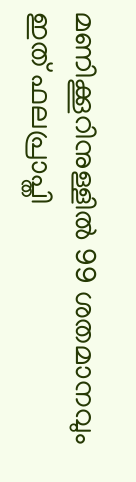മണിക്കൂറിനുള്ളിൽ 99 ശതമാനവും ഇത് ഫലപ്രാപ്തി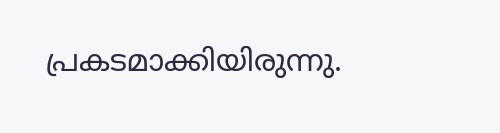പ്രകടമാക്കിയിരുന്നു.